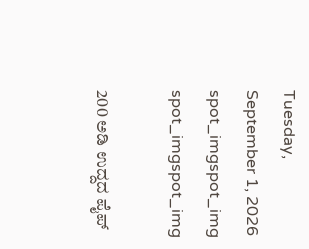Tuesday, September 1, 2026
spot_imgspot_img
spot_imgspot_img

200 ಅಡಿ ಉದ್ದದ ಪೈಪ್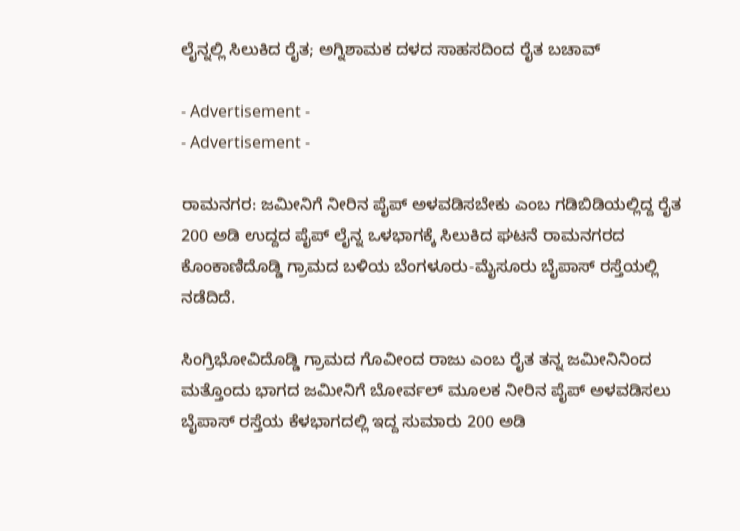ಲೈನ್ನಲ್ಲಿ ಸಿಲುಕಿದ ರೈತ; ಅಗ್ನಿಶಾಮಕ ದಳದ ಸಾಹಸದಿಂದ ರೈತ ಬಚಾವ್

- Advertisement -
- Advertisement -

ರಾಮನಗರ: ಜಮೀನಿಗೆ ನೀರಿನ ಪೈಪ್ ಅಳವಡಿಸಬೇಕು ಎಂಬ ಗಡಿಬಿಡಿಯಲ್ಲಿದ್ದ ರೈತ 200 ಅಡಿ ಉದ್ದದ ಪೈಪ್ ಲೈನ್ನ ಒಳಭಾಗಕ್ಕೆ ಸಿಲುಕಿದ ಘಟನೆ ರಾಮನಗರದ ಕೊಂಕಾಣಿದೊಡ್ಡಿ ಗ್ರಾಮದ ಬಳಿಯ ಬೆಂಗಳೂರು-ಮೈಸೂರು ಬೈಪಾಸ್ ರಸ್ತೆಯಲ್ಲಿ ನಡೆದಿದೆ.

ಸಿಂಗ್ರಿಭೋವಿದೊಡ್ಡಿ ಗ್ರಾಮದ ಗೊವೀಂದ ರಾಜು ಎಂಬ ರೈತ ತನ್ನ ಜಮೀನಿನಿಂದ ಮತ್ತೊಂದು ಭಾಗದ ಜಮೀನಿಗೆ ಬೋರ್ವಲ್ ಮೂಲಕ ನೀರಿನ ಪೈಪ್ ಅಳವಡಿಸಲು ಬೈಪಾಸ್ ರಸ್ತೆಯ ಕೆಳಭಾಗದಲ್ಲಿ ಇದ್ದ ಸುಮಾರು 200 ಅಡಿ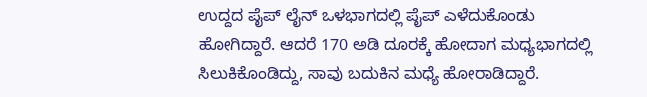ಉದ್ದದ ಪೈಪ್ ಲೈನ್ ಒಳಭಾಗದಲ್ಲಿ ಪೈಪ್ ಎಳೆದುಕೊಂಡು ಹೋಗಿದ್ದಾರೆ. ಆದರೆ 170 ಅಡಿ ದೂರಕ್ಕೆ ಹೋದಾಗ ಮಧ್ಯಭಾಗದಲ್ಲಿ ಸಿಲುಕಿಕೊಂಡಿದ್ದು, ಸಾವು ಬದುಕಿನ ಮಧ್ಯೆ ಹೋರಾಡಿದ್ದಾರೆ.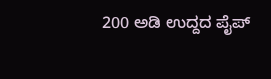200 ಅಡಿ ಉದ್ದದ ಪೈಪ್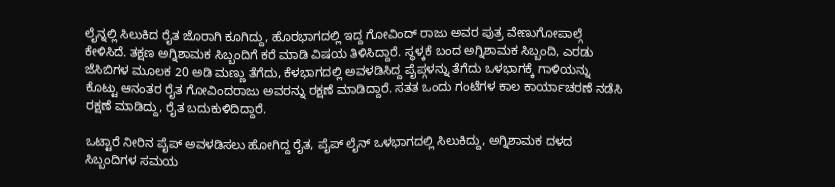ಲೈನ್ನಲ್ಲಿ ಸಿಲುಕಿದ ರೈತ ಜೊರಾಗಿ ಕೂಗಿದ್ದು, ಹೊರಭಾಗದಲ್ಲಿ ಇದ್ದ ಗೋವಿಂದ್ ರಾಜು ಅವರ ಪುತ್ರ ವೇಣುಗೋಪಾಲ್ಗೆ ಕೇಳಿಸಿದೆ. ತಕ್ಷಣ ಅಗ್ನಿಶಾಮಕ ಸಿಬ್ಬಂದಿಗೆ ಕರೆ ಮಾಡಿ ವಿಷಯ ತಿಳಿಸಿದ್ದಾರೆ. ಸ್ಥಳ್ಕಕೆ ಬಂದ ಅಗ್ನಿಶಾಮಕ ಸಿಬ್ಬಂದಿ, ಎರಡು ಜೆಸಿಬಿಗಳ ಮೂಲಕ 20 ಅಡಿ ಮಣ್ಣು ತೆಗೆದು, ಕೆಳಭಾಗದಲ್ಲಿ ಅವಳಡಿಸಿದ್ದ ಪೈಪ್ಗಳನ್ನು ತೆಗೆದು ಒಳಭಾಗಕ್ಕೆ ಗಾಳಿಯನ್ನು ಕೊಟ್ಟು ಆನಂತರ ರೈತ ಗೋವಿಂದರಾಜು ಅವರನ್ನು ರಕ್ಷಣೆ ಮಾಡಿದ್ದಾರೆ. ಸತತ ಒಂದು ಗಂಟೆಗಳ ಕಾಲ ಕಾರ್ಯಾಚರಣೆ ನಡೆಸಿ ರಕ್ಷಣೆ ಮಾಡಿದ್ದು, ರೈತ ಬದುಕುಳಿದಿದ್ದಾರೆ.

ಒಟ್ಟಾರೆ ನೀರಿನ ಪೈಪ್ ಅವಳಡಿಸಲು ಹೋಗಿದ್ದ ರೈತ, ಪೈಪ್ ಲೈನ್ ಒಳಭಾಗದಲ್ಲಿ ಸಿಲುಕಿದ್ದು, ಅಗ್ನಿಶಾಮಕ ದಳದ ಸಿಬ್ಬಂದಿಗಳ ಸಮಯ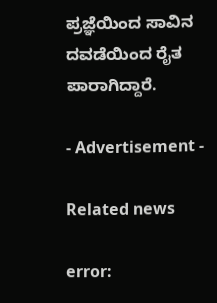ಪ್ರಜ್ಞೆಯಿಂದ ಸಾವಿನ ದವಡೆಯಿಂದ ರೈತ ಪಾರಾಗಿದ್ದಾರೆ.

- Advertisement -

Related news

error: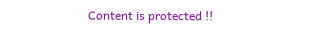Content is protected !!